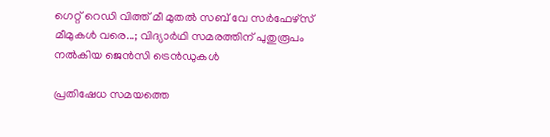ഗെറ്റ് റെഡി വിത്ത് മീ മുതൽ സബ് വേ സർഫേഴ്സ് മീമുകൾ വരെ...; വിദ്യാർഥി സമരത്തിന് പുതുരൂപം നൽകിയ ജെൻസി ട്രെൻഡുകൾ

പ്രതിഷേധ സമയത്തെ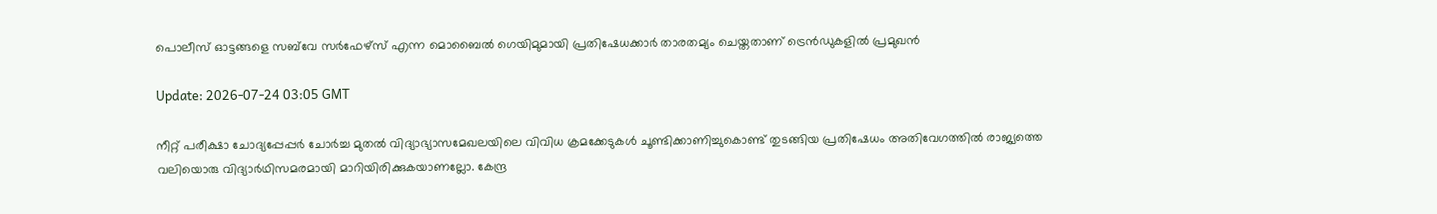പൊലീസ് ഓട്ടങ്ങളെ സബ്‌വേ സര്‍ഫേഴ്‌സ് എന്ന മൊബൈല്‍ ഗെയിമുമായി പ്രതിഷേധക്കാര്‍ താരതമ്യം ചെയ്തതാണ് ട്രെൻഡുകളിൽ പ്രമുഖൻ

Update: 2026-07-24 03:05 GMT

നീറ്റ് പരീക്ഷാ ചോദ്യപ്പേപ്പർ ചോർച്ച മുതൽ വിദ്യാഭ്യാസമേഖലയിലെ വിവിധ ക്രമക്കേടുകൾ ചൂണ്ടിക്കാണിച്ചുകൊണ്ട് തുടങ്ങിയ പ്രതിഷേധം അതിവേഗത്തിൽ രാജ്യത്തെ വലിയൊരു വിദ്യാർഥിസമരമായി മാറിയിരിക്കുകയാണല്ലോ. കേന്ദ്ര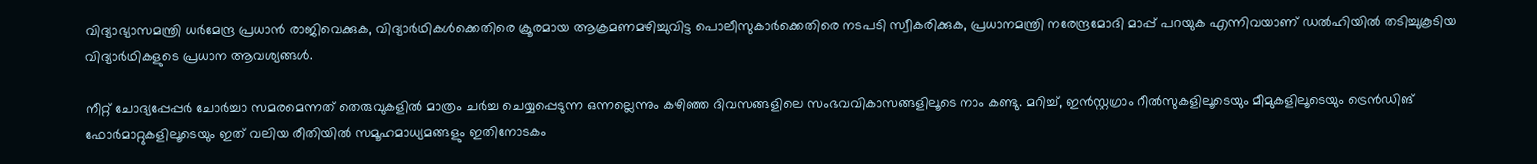വിദ്യാഭ്യാസമന്ത്രി ധർമേന്ദ്ര പ്രധാൻ രാജിവെക്കുക, വിദ്യാർഥികൾക്കെതിരെ ക്രൂരമായ ആക്രമണമഴിച്ചുവിട്ട പൊലീസുകാർക്കെതിരെ നടപടി സ്വീകരിക്കുക, പ്രധാനമന്ത്രി നരേന്ദ്രമോദി മാപ്പ് പറയുക എന്നിവയാണ് ഡൽഹിയിൽ തടിച്ചുകൂടിയ വിദ്യാർഥികളുടെ പ്രധാന ആവശ്യങ്ങൾ.

നീറ്റ് ചോദ്യപ്പേപ്പർ ചോർച്ചാ സമരമെന്നത് തെരുവുകളിൽ മാത്രം ചർച്ച ചെയ്യപ്പെടുന്ന ഒന്നല്ലെന്നും കഴിഞ്ഞ ദിവസങ്ങളിലെ സംഭവവികാസങ്ങളിലൂടെ നാം കണ്ടു. മറിച്ച്, ഇൻസ്റ്റഗ്രാം റീൽസുകളിലൂടെയും മീമുകളിലൂടെയും ട്രെൻഡിങ് ഫോർമാറ്റുകളിലൂടെയും ഇത് വലിയ രീതിയിൽ സമൂഹമാധ്യമങ്ങളും ഇതിനോടകം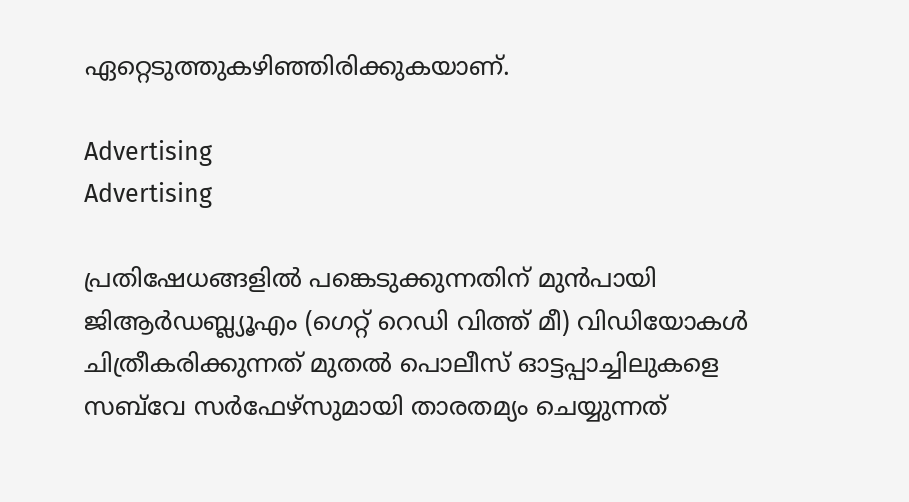ഏറ്റെടുത്തുകഴിഞ്ഞിരിക്കുകയാണ്.

Advertising
Advertising

പ്രതിഷേധങ്ങളിൽ പങ്കെടുക്കുന്നതിന് മുൻപായി ജിആർഡബ്ല്യൂഎം (ഗെറ്റ് റെഡി വിത്ത് മീ) വിഡിയോകൾ ചിത്രീകരിക്കുന്നത് മുതൽ പൊലീസ് ഓട്ടപ്പാച്ചിലുകളെ സബ്‌വേ സർഫേഴ്സുമായി താരതമ്യം ചെയ്യുന്നത്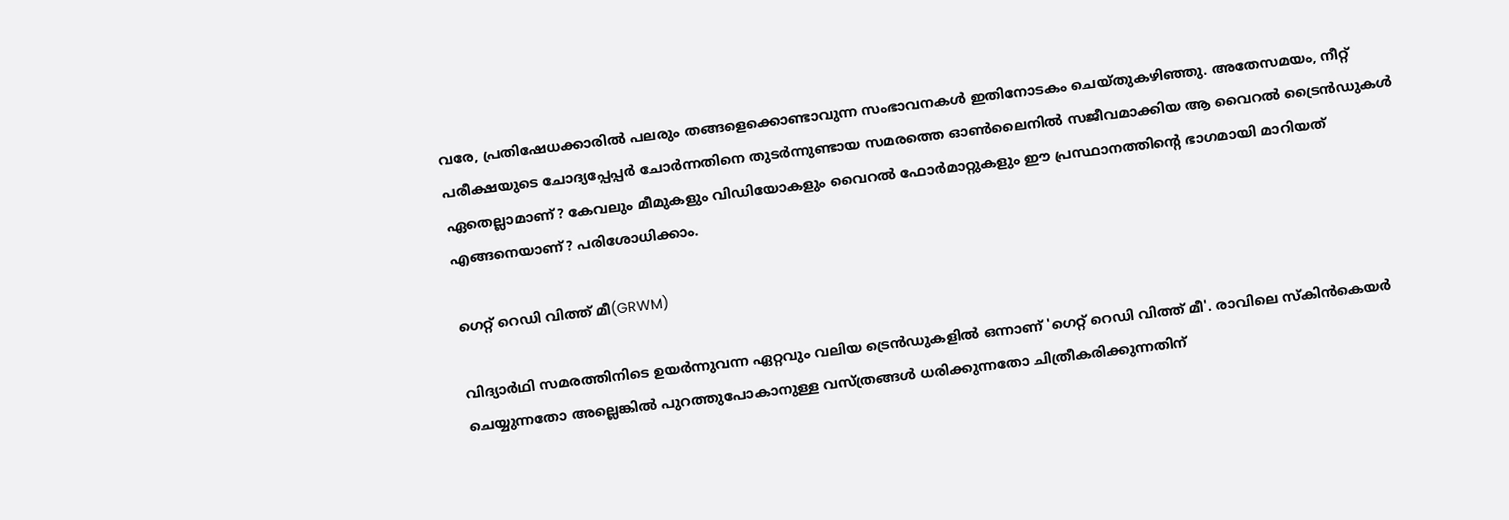വരേ, പ്രതിഷേധക്കാരിൽ പലരും തങ്ങളെക്കൊണ്ടാവുന്ന സംഭാവനകൾ ഇതിനോടകം ചെയ്തുകഴിഞ്ഞു. അതേസമയം, നീറ്റ് പരീക്ഷയുടെ ചോദ്യപ്പേപ്പർ ചോർന്നതിനെ തുടർന്നുണ്ടായ സമരത്തെ ഓൺലൈനിൽ സജീവമാക്കിയ ആ വൈറൽ ട്രൈൻഡുകൾ ഏതെല്ലാമാണ്? കേവലും മീമുകളും വിഡിയോകളും വൈറൽ ഫോർമാറ്റുകളും ഈ പ്രസ്ഥാനത്തിന്‍റെ ഭാഗമായി മാറിയത് എങ്ങനെയാണ്? പരിശോധിക്കാം.

ഗെറ്റ് റെഡി വിത്ത് മീ(GRWM)

വിദ്യാർഥി സമരത്തിനിടെ ഉയർന്നുവന്ന ഏറ്റവും വലിയ ട്രെൻഡുകളിൽ ഒന്നാണ് 'ഗെറ്റ് റെഡി വിത്ത് മീ'. രാവിലെ സ്‌കിന്‍കെയര്‍ ചെയ്യുന്നതോ അല്ലെങ്കില്‍ പുറത്തുപോകാനുള്ള വസ്ത്രങ്ങള്‍ ധരിക്കുന്നതോ ചിത്രീകരിക്കുന്നതിന്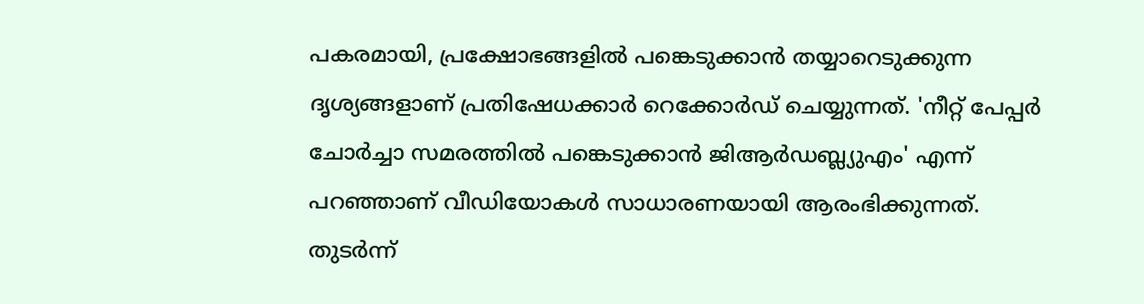പകരമായി, പ്രക്ഷോഭങ്ങളില്‍ പങ്കെടുക്കാന്‍ തയ്യാറെടുക്കുന്ന ദൃശ്യങ്ങളാണ് പ്രതിഷേധക്കാര്‍ റെക്കോര്‍ഡ് ചെയ്യുന്നത്. 'നീറ്റ് പേപ്പര്‍ ചോര്‍ച്ചാ സമരത്തില്‍ പങ്കെടുക്കാന്‍ ജിആര്‍ഡബ്ല്യുഎം' എന്ന് പറഞ്ഞാണ് വീഡിയോകള്‍ സാധാരണയായി ആരംഭിക്കുന്നത്. തുടര്‍ന്ന്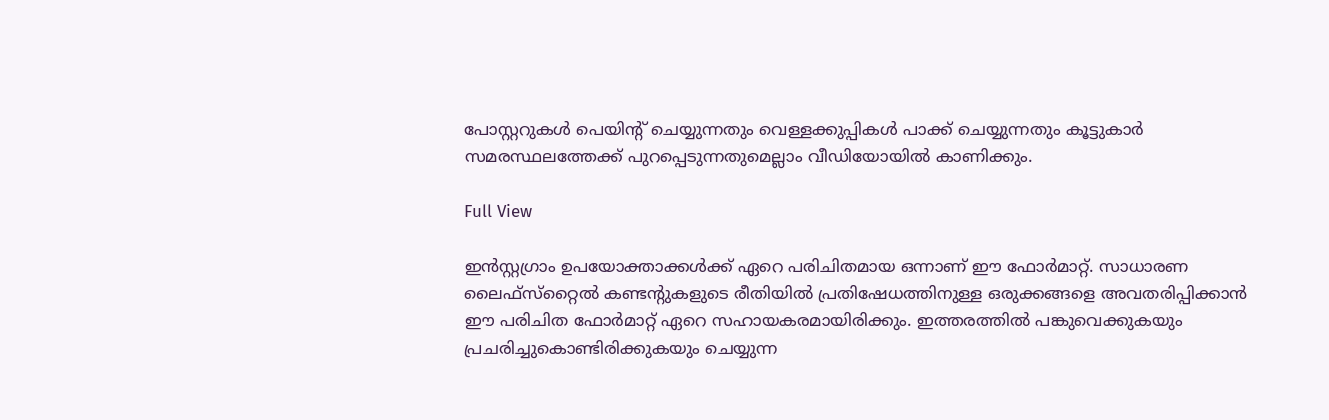പോസ്റ്ററുകള്‍ പെയിന്റ് ചെയ്യുന്നതും വെള്ളക്കുപ്പികള്‍ പാക്ക് ചെയ്യുന്നതും കൂട്ടുകാര്‍ സമരസ്ഥലത്തേക്ക് പുറപ്പെടുന്നതുമെല്ലാം വീഡിയോയില്‍ കാണിക്കും.

Full View

ഇന്‍സ്റ്റഗ്രാം ഉപയോക്താക്കള്‍ക്ക് ഏറെ പരിചിതമായ ഒന്നാണ് ഈ ഫോര്‍മാറ്റ്. സാധാരണ ലൈഫ്സ്‌റ്റൈല്‍ കണ്ടന്റുകളുടെ രീതിയില്‍ പ്രതിഷേധത്തിനുള്ള ഒരുക്കങ്ങളെ അവതരിപ്പിക്കാന്‍ ഈ പരിചിത ഫോര്‍മാറ്റ് ഏറെ സഹായകരമായിരിക്കും. ഇത്തരത്തിൽ പങ്കുവെക്കുകയും പ്രചരിച്ചുകൊണ്ടിരിക്കുകയും ചെയ്യുന്ന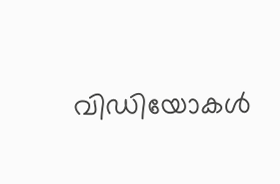വിഡിയോകൾ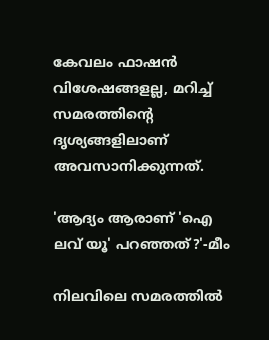കേവലം ഫാഷൻ വിശേഷങ്ങളല്ല, മറിച്ച് സമരത്തിന്‍റെ ദൃശ്യങ്ങളിലാണ് അവസാനിക്കുന്നത്.

'ആദ്യം ആരാണ് 'ഐ ലവ് യൂ' പറഞ്ഞത്?'-മീം

നിലവിലെ സമരത്തിൽ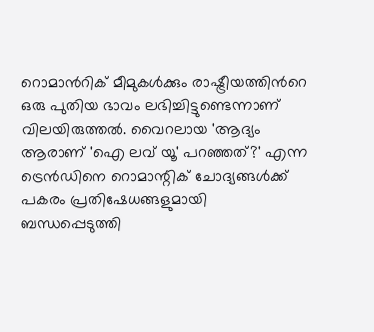റൊമാന്‍റിക് മീമുകൾക്കും രാഷ്ട്രീയത്തിന്‍റെ ഒരു പുതിയ ഭാവം ലഭിച്ചിട്ടുണ്ടെന്നാണ് വിലയിരുത്തൽ. വൈറലായ 'ആദ്യം ആരാണ് 'ഐ ലവ് യൂ' പറഞ്ഞത്?' എന്ന ട്രെന്‍ഡിനെ റൊമാന്റിക് ചോദ്യങ്ങള്‍ക്ക് പകരം പ്രതിഷേധങ്ങളുമായി ബന്ധപ്പെടുത്തി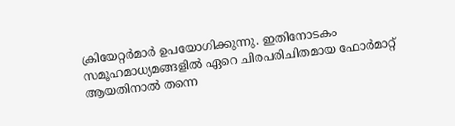ക്രിയേറ്റര്‍മാര്‍ ഉപയോഗിക്കുന്നു. ഇതിനോടകം സമൂഹമാധ്യമങ്ങളിൽ ഏറെ ചിരപരിചിതമായ ഫോർമാറ്റ് ആയതിനാൽ തന്നെ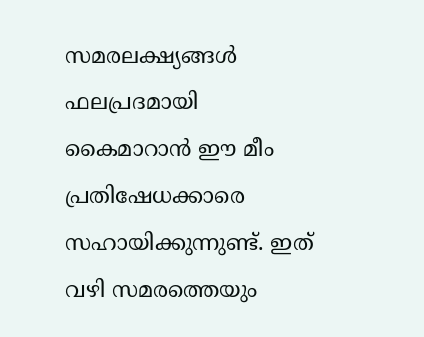സമരലക്ഷ്യങ്ങൾ ഫലപ്രദമായി കൈമാറാൻ ഈ മീം പ്രതിഷേധക്കാരെ സഹായിക്കുന്നുണ്ട്. ഇത് വഴി സമരത്തെയും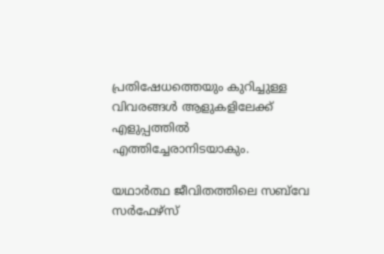പ്രതിഷേധത്തെയും കുറിച്ചുള്ള വിവരങ്ങൾ ആളുകളിലേക്ക് എളുപ്പത്തിൽ എത്തിച്ചേരാനിടയാകും.

യഥാര്‍ത്ഥ ജീവിതത്തിലെ സബ്‌വേ സര്‍ഫേഴ്‌സ്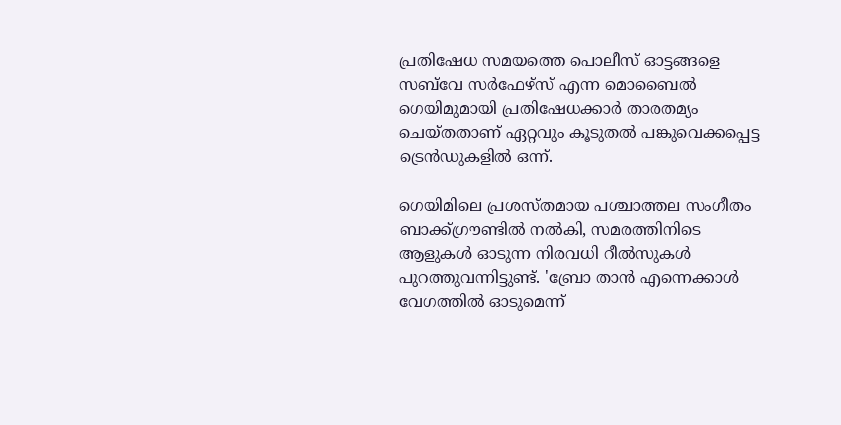പ്രതിഷേധ സമയത്തെ പൊലീസ് ഓട്ടങ്ങളെ സബ്‌വേ സര്‍ഫേഴ്‌സ് എന്ന മൊബൈല്‍ ഗെയിമുമായി പ്രതിഷേധക്കാര്‍ താരതമ്യം ചെയ്തതാണ് ഏറ്റവും കൂടുതല്‍ പങ്കുവെക്കപ്പെട്ട ട്രെന്‍ഡുകളില്‍ ഒന്ന്.

ഗെയിമിലെ പ്രശസ്തമായ പശ്ചാത്തല സംഗീതം ബാക്ക്ഗ്രൗണ്ടില്‍ നല്‍കി, സമരത്തിനിടെ ആളുകള്‍ ഓടുന്ന നിരവധി റീല്‍സുകള്‍ പുറത്തുവന്നിട്ടുണ്ട്. 'ബ്രോ താന്‍ എന്നെക്കാള്‍ വേഗത്തില്‍ ഓടുമെന്ന്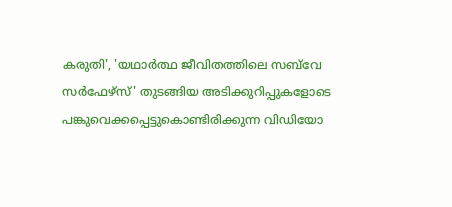കരുതി', 'യഥാര്‍ത്ഥ ജീവിതത്തിലെ സബ്‌വേ സര്‍ഫേഴ്‌സ്' തുടങ്ങിയ അടിക്കുറിപ്പുകളോടെ പങ്കുവെക്കപ്പെട്ടുകൊണ്ടിരിക്കുന്ന വിഡിയോ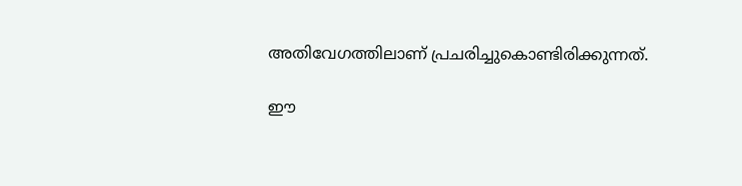അതിവേഗത്തിലാണ് പ്രചരിച്ചുകൊണ്ടിരിക്കുന്നത്.

ഈ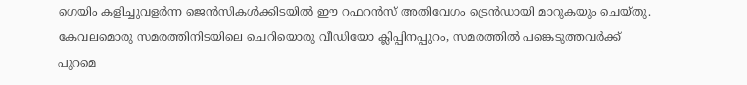ഗെയിം കളിച്ചുവളർന്ന ജെൻസികൾക്കിടയിൽ ഈ റഫറൻസ് അതിവേഗം ട്രെൻഡായി മാറുകയും ചെയ്തു. കേവലമൊരു സമരത്തിനിടയിലെ ചെറിയൊരു വീഡിയോ ക്ലിപ്പിനപ്പുറം, സമരത്തില്‍ പങ്കെടുത്തവര്‍ക്ക് പുറമെ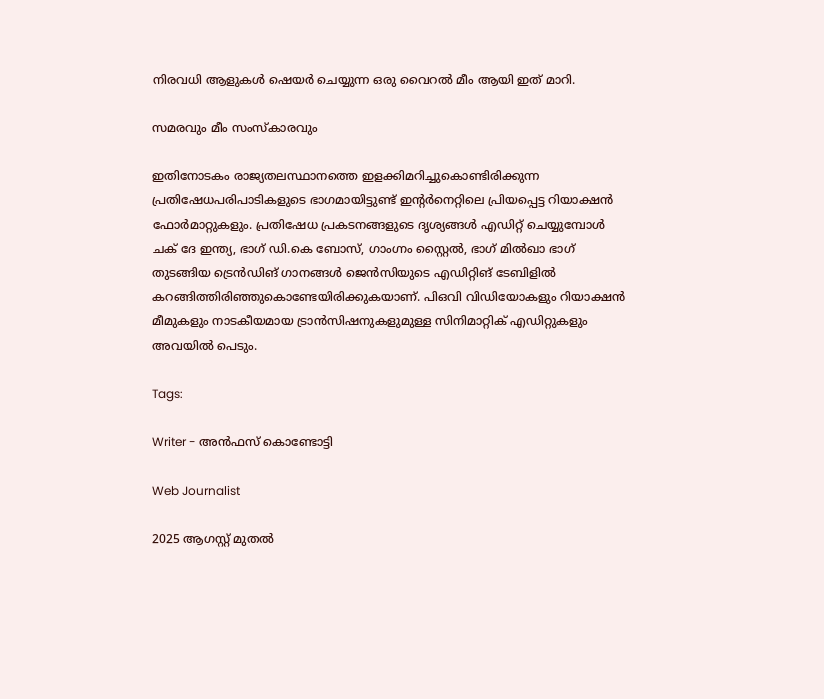നിരവധി ആളുകള്‍ ഷെയര്‍ ചെയ്യുന്ന ഒരു വൈറല്‍ മീം ആയി ഇത് മാറി.

സമരവും മീം സംസ്‌കാരവും

ഇതിനോടകം രാജ്യതലസ്ഥാനത്തെ ഇളക്കിമറിച്ചുകൊണ്ടിരിക്കുന്ന പ്രതിഷേധപരിപാടികളുടെ ഭാഗമായിട്ടുണ്ട് ഇന്‍റർനെറ്റിലെ പ്രിയപ്പെട്ട റിയാക്ഷൻ ഫോർമാറ്റുകളും. പ്രതിഷേധ പ്രകടനങ്ങളുടെ ദൃശ്യങ്ങൾ എഡിറ്റ് ചെയ്യുമ്പോൾ ചക് ദേ ഇന്ത്യ, ഭാഗ് ഡി.കെ ബോസ്, ഗാംഗ്നം സ്റ്റൈൽ, ഭാഗ് മിൽഖാ ഭാഗ് തുടങ്ങിയ ട്രെൻഡിങ് ഗാനങ്ങൾ ജെൻസിയുടെ എഡിറ്റിങ് ടേബിളിൽ കറങ്ങിത്തിരിഞ്ഞുകൊണ്ടേയിരിക്കുകയാണ്. പിഒവി വിഡിയോകളും റിയാക്ഷൻ മീമുകളും നാടകീയമായ ട്രാൻസിഷനുകളുമുള്ള സിനിമാറ്റിക് എഡിറ്റുകളും അവയിൽ പെടും.

Tags:

Writer - അൻഫസ് കൊണ്ടോട്ടി

Web Journalist

2025 ആഗസ്റ്റ് മുതൽ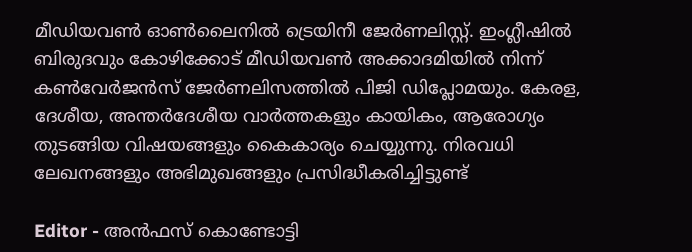മീഡിയവൺ ഓൺലൈനിൽ ട്രെയിനീ ജേർണലിസ്റ്റ്. ഇംഗ്ലീഷിൽ ബിരുദവും കോഴിക്കോട് മീഡിയവൺ അക്കാദമിയിൽ നിന്ന് കൺവേർജൻസ് ജേർണലിസത്തിൽ പിജി ഡിപ്ലോമയും. കേരള, ദേശീയ, അന്തർദേശീയ വാർത്തകളും കായികം, ആരോഗ്യം തുടങ്ങിയ വിഷയങ്ങളും കൈകാര്യം ചെയ്യുന്നു. നിരവധി ലേഖനങ്ങളും അഭിമുഖങ്ങളും പ്രസിദ്ധീകരിച്ചിട്ടുണ്ട്

Editor - അൻഫസ് കൊണ്ടോട്ടി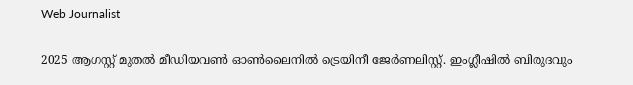Web Journalist

2025 ആഗസ്റ്റ് മുതൽ മീഡിയവൺ ഓൺലൈനിൽ ട്രെയിനീ ജേർണലിസ്റ്റ്. ഇംഗ്ലീഷിൽ ബിരുദവും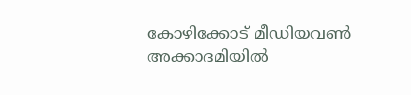കോഴിക്കോട് മീഡിയവൺ അക്കാദമിയിൽ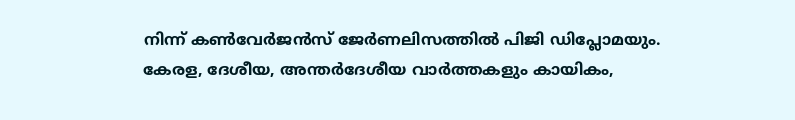നിന്ന് കൺവേർജൻസ് ജേർണലിസത്തിൽ പിജി ഡിപ്ലോമയും. കേരള, ദേശീയ, അന്തർദേശീയ വാർത്തകളും കായികം,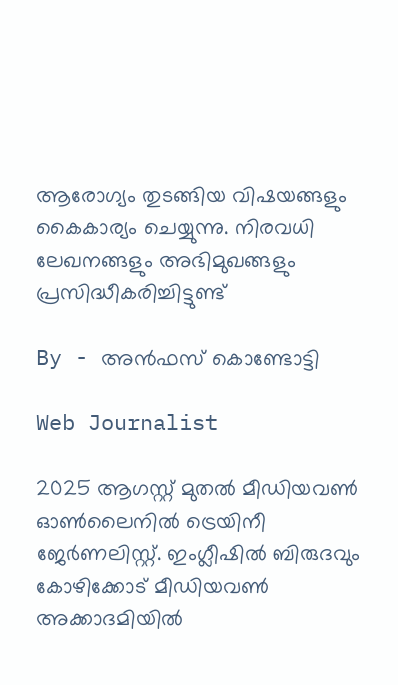ആരോഗ്യം തുടങ്ങിയ വിഷയങ്ങളും കൈകാര്യം ചെയ്യുന്നു. നിരവധി ലേഖനങ്ങളും അഭിമുഖങ്ങളും പ്രസിദ്ധീകരിച്ചിട്ടുണ്ട്

By - അൻഫസ് കൊണ്ടോട്ടി

Web Journalist

2025 ആഗസ്റ്റ് മുതൽ മീഡിയവൺ ഓൺലൈനിൽ ട്രെയിനീ ജേർണലിസ്റ്റ്. ഇംഗ്ലീഷിൽ ബിരുദവും കോഴിക്കോട് മീഡിയവൺ അക്കാദമിയിൽ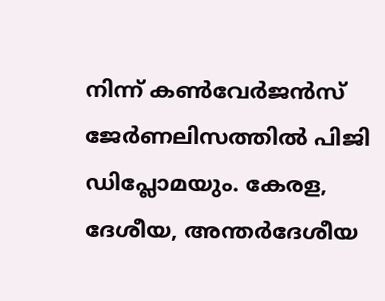നിന്ന് കൺവേർജൻസ് ജേർണലിസത്തിൽ പിജി ഡിപ്ലോമയും. കേരള, ദേശീയ, അന്തർദേശീയ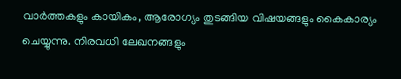വാർത്തകളും കായികം, ആരോഗ്യം തുടങ്ങിയ വിഷയങ്ങളും കൈകാര്യം ചെയ്യുന്നു. നിരവധി ലേഖനങ്ങളും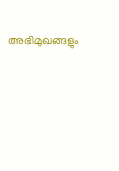അഭിമുഖങ്ങളും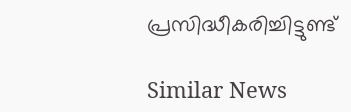പ്രസിദ്ധീകരിച്ചിട്ടുണ്ട്

Similar News